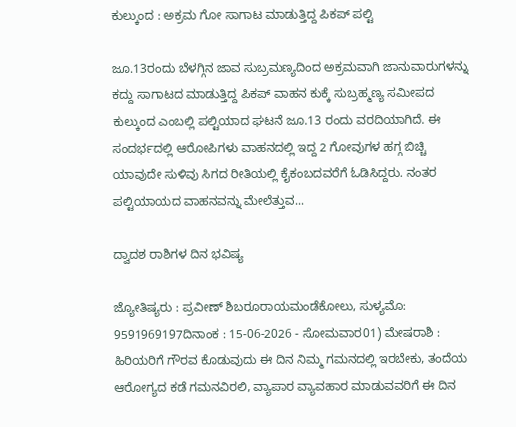ಕುಲ್ಕುಂದ : ಅಕ್ರಮ ಗೋ ಸಾಗಾಟ ಮಾಡುತ್ತಿದ್ದ ಪಿಕಪ್ ಪಲ್ಟಿ

ಜೂ.13ರಂದು ಬೆಳಗ್ಗಿನ ಜಾವ ಸುಬ್ರಮಣ್ಯದಿಂದ ಅಕ್ರಮವಾಗಿ ಜಾನುವಾರುಗಳನ್ನು ಕದ್ದು ಸಾಗಾಟದ ಮಾಡುತ್ತಿದ್ದ ಪಿಕಪ್ ವಾಹನ ಕುಕ್ಕೆ ಸುಬ್ರಹ್ಮಣ್ಯ ಸಮೀಪದ ಕುಲ್ಕುಂದ ಎಂಬಲ್ಲಿ ಪಲ್ಟಿಯಾದ ಘಟನೆ ಜೂ.13 ರಂದು ವರದಿಯಾಗಿದೆ. ಈ ಸಂದರ್ಭದಲ್ಲಿ ಆರೋಪಿಗಳು ವಾಹನದಲ್ಲಿ ಇದ್ದ 2 ಗೋವುಗಳ ಹಗ್ಗ ಬಿಚ್ಚಿ ಯಾವುದೇ ಸುಳಿವು ಸಿಗದ ರೀತಿಯಲ್ಲಿ ಕೈಕಂಬದವರೆಗೆ ಓಡಿಸಿದ್ದರು. ನಂತರ ಪಲ್ಟಿಯಾಯದ ವಾಹನವನ್ನು ಮೇಲೆತ್ತುವ...

ದ್ವಾದಶ ರಾಶಿಗಳ ದಿನ ಭವಿಷ್ಯ

ಜ್ಯೋತಿಷ್ಯರು : ಪ್ರವೀಣ್ ಶಿಬರೂರಾಯಮಂಡೆಕೋಲು, ಸುಳ್ಯಮೊ: 9591969197ದಿನಾಂಕ : 15-06-2026 - ಸೋಮವಾರ01) ಮೇಷರಾಶಿ : ಹಿರಿಯರಿಗೆ ಗೌರವ ಕೊಡುವುದು ಈ ದಿನ ನಿಮ್ಮ ಗಮನದಲ್ಲಿ ಇರಬೇಕು, ತಂದೆಯ ಆರೋಗ್ಯದ ಕಡೆ ಗಮನವಿರಲಿ, ವ್ಯಾಪಾರ ವ್ಯಾವಹಾರ ಮಾಡುವವರಿಗೆ ಈ ದಿನ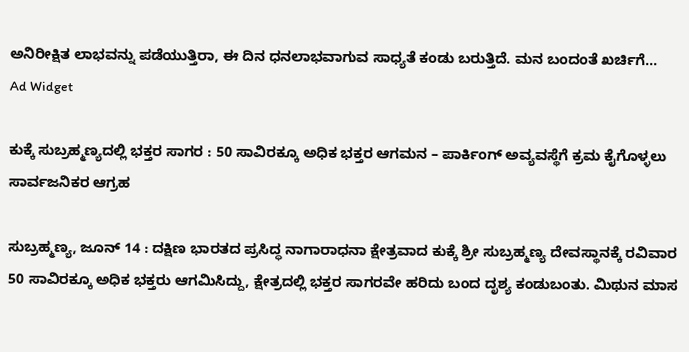ಅನಿರೀಕ್ಷಿತ ಲಾಭವನ್ನು ಪಡೆಯುತ್ತಿರಾ, ಈ ದಿನ ಧನಲಾಭವಾಗುವ ಸಾಧ್ಯತೆ ಕಂಡು ಬರುತ್ತಿದೆ. ಮನ ಬಂದಂತೆ ಖರ್ಚಿಗೆ...
Ad Widget

ಕುಕ್ಕೆ ಸುಬ್ರಹ್ಮಣ್ಯದಲ್ಲಿ ಭಕ್ತರ ಸಾಗರ : 50 ಸಾವಿರಕ್ಕೂ ಅಧಿಕ ಭಕ್ತರ ಆಗಮನ – ಪಾರ್ಕಿಂಗ್ ಅವ್ಯವಸ್ಥೆಗೆ ಕ್ರಮ ಕೈಗೊಳ್ಳಲು ಸಾರ್ವಜನಿಕರ ಆಗ್ರಹ

ಸುಬ್ರಹ್ಮಣ್ಯ, ಜೂನ್ 14 : ದಕ್ಷಿಣ ಭಾರತದ ಪ್ರಸಿದ್ಧ ನಾಗಾರಾಧನಾ ಕ್ಷೇತ್ರವಾದ ಕುಕ್ಕೆ ಶ್ರೀ ಸುಬ್ರಹ್ಮಣ್ಯ ದೇವಸ್ಥಾನಕ್ಕೆ ರವಿವಾರ 50 ಸಾವಿರಕ್ಕೂ ಅಧಿಕ ಭಕ್ತರು ಆಗಮಿಸಿದ್ದು, ಕ್ಷೇತ್ರದಲ್ಲಿ ಭಕ್ತರ ಸಾಗರವೇ ಹರಿದು ಬಂದ ದೃಶ್ಯ ಕಂಡುಬಂತು. ಮಿಥುನ ಮಾಸ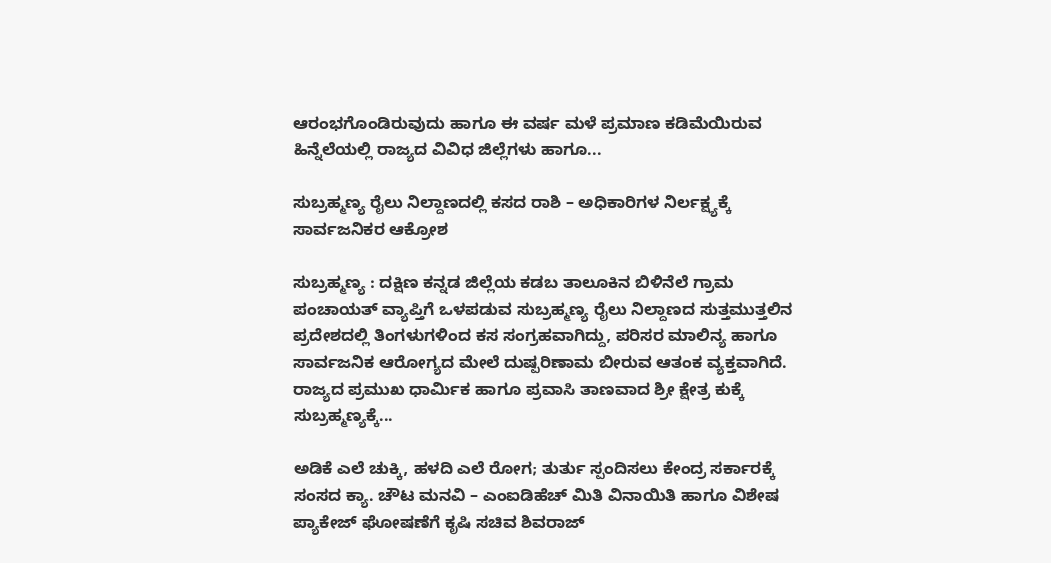ಆರಂಭಗೊಂಡಿರುವುದು ಹಾಗೂ ಈ ವರ್ಷ ಮಳೆ ಪ್ರಮಾಣ ಕಡಿಮೆಯಿರುವ ಹಿನ್ನೆಲೆಯಲ್ಲಿ ರಾಜ್ಯದ ವಿವಿಧ ಜಿಲ್ಲೆಗಳು ಹಾಗೂ...

ಸುಬ್ರಹ್ಮಣ್ಯ ರೈಲು ನಿಲ್ದಾಣದಲ್ಲಿ ಕಸದ ರಾಶಿ – ಅಧಿಕಾರಿಗಳ ನಿರ್ಲಕ್ಷ್ಯಕ್ಕೆ ಸಾರ್ವಜನಿಕರ ಆಕ್ರೋಶ

ಸುಬ್ರಹ್ಮಣ್ಯ : ದಕ್ಷಿಣ ಕನ್ನಡ ಜಿಲ್ಲೆಯ ಕಡಬ ತಾಲೂಕಿನ ಬಿಳಿನೆಲೆ ಗ್ರಾಮ ಪಂಚಾಯತ್ ವ್ಯಾಪ್ತಿಗೆ ಒಳಪಡುವ ಸುಬ್ರಹ್ಮಣ್ಯ ರೈಲು ನಿಲ್ದಾಣದ ಸುತ್ತಮುತ್ತಲಿನ ಪ್ರದೇಶದಲ್ಲಿ ತಿಂಗಳುಗಳಿಂದ ಕಸ ಸಂಗ್ರಹವಾಗಿದ್ದು, ಪರಿಸರ ಮಾಲಿನ್ಯ ಹಾಗೂ ಸಾರ್ವಜನಿಕ ಆರೋಗ್ಯದ ಮೇಲೆ ದುಷ್ಪರಿಣಾಮ ಬೀರುವ ಆತಂಕ ವ್ಯಕ್ತವಾಗಿದೆ. ರಾಜ್ಯದ ಪ್ರಮುಖ ಧಾರ್ಮಿಕ ಹಾಗೂ ಪ್ರವಾಸಿ ತಾಣವಾದ ಶ್ರೀ ಕ್ಷೇತ್ರ ಕುಕ್ಕೆ ಸುಬ್ರಹ್ಮಣ್ಯಕ್ಕೆ...

ಅಡಿಕೆ ಎಲೆ ಚುಕ್ಕಿ, ಹಳದಿ ಎಲೆ ರೋಗ; ತುರ್ತು ಸ್ಪಂದಿಸಲು ಕೇಂದ್ರ ಸರ್ಕಾರಕ್ಕೆ ಸಂಸದ ಕ್ಯಾ. ಚೌಟ ಮನವಿ – ಎಂಐಡಿಹೆಚ್ ಮಿತಿ ವಿನಾಯಿತಿ ಹಾಗೂ ವಿಶೇಷ ಪ್ಯಾಕೇಜ್ ಘೋಷಣೆಗೆ ಕೃಷಿ ಸಚಿವ ಶಿವರಾಜ್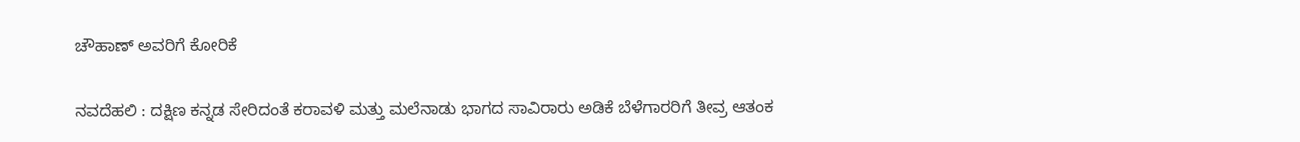ಚೌಹಾಣ್‌ ಅವರಿಗೆ ಕೋರಿಕೆ

ನವದೆಹಲಿ : ದಕ್ಷಿಣ ಕನ್ನಡ ಸೇರಿದಂತೆ ಕರಾವಳಿ ಮತ್ತು ಮಲೆನಾಡು ಭಾಗದ ಸಾವಿರಾರು ಅಡಿಕೆ ಬೆಳೆಗಾರರಿಗೆ ತೀವ್ರ ಆತಂಕ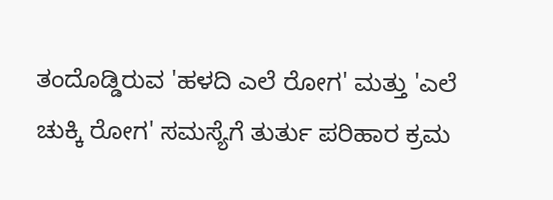ತಂದೊಡ್ಡಿರುವ 'ಹಳದಿ ಎಲೆ ರೋಗ' ಮತ್ತು 'ಎಲೆ ಚುಕ್ಕಿ ರೋಗ' ಸಮಸ್ಯೆಗೆ ತುರ್ತು ಪರಿಹಾರ ಕ್ರಮ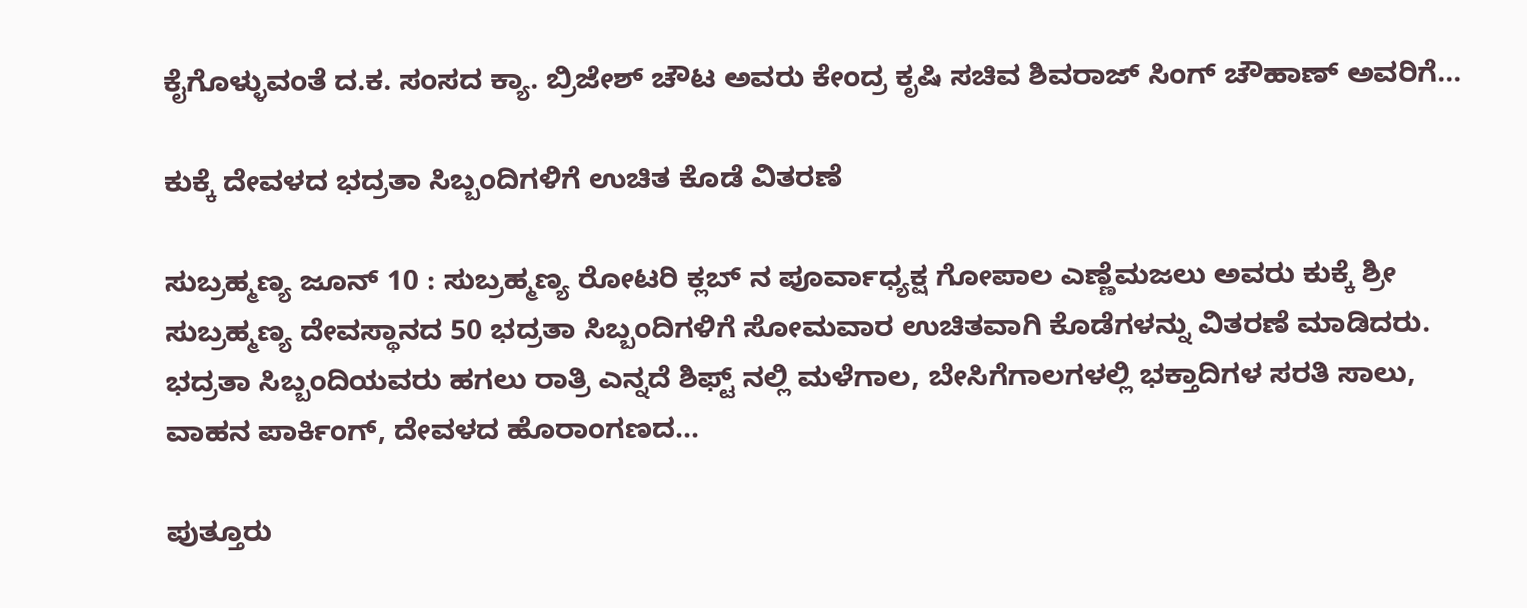ಕೈಗೊಳ್ಳುವಂತೆ ದ.ಕ. ಸಂಸದ ಕ್ಯಾ. ಬ್ರಿಜೇಶ್ ಚೌಟ ಅವರು ಕೇಂದ್ರ ಕೃಷಿ ಸಚಿವ ಶಿವರಾಜ್ ಸಿಂಗ್ ಚೌಹಾಣ್ ಅವರಿಗೆ...

ಕುಕ್ಕೆ ದೇವಳದ ಭದ್ರತಾ ಸಿಬ್ಬಂದಿಗಳಿಗೆ ಉಚಿತ ಕೊಡೆ ವಿತರಣೆ

ಸುಬ್ರಹ್ಮಣ್ಯ ಜೂನ್ 10 : ಸುಬ್ರಹ್ಮಣ್ಯ ರೋಟರಿ ಕ್ಲಬ್ ನ ಪೂರ್ವಾಧ್ಯಕ್ಷ ಗೋಪಾಲ ಎಣ್ಣೆಮಜಲು ಅವರು ಕುಕ್ಕೆ ಶ್ರೀ ಸುಬ್ರಹ್ಮಣ್ಯ ದೇವಸ್ಥಾನದ 50 ಭದ್ರತಾ ಸಿಬ್ಬಂದಿಗಳಿಗೆ ಸೋಮವಾರ ಉಚಿತವಾಗಿ ಕೊಡೆಗಳನ್ನು ವಿತರಣೆ ಮಾಡಿದರು. ಭದ್ರತಾ ಸಿಬ್ಬಂದಿಯವರು ಹಗಲು ರಾತ್ರಿ ಎನ್ನದೆ ಶಿಫ್ಟ್ ನಲ್ಲಿ ಮಳೆಗಾಲ, ಬೇಸಿಗೆಗಾಲಗಳಲ್ಲಿ ಭಕ್ತಾದಿಗಳ ಸರತಿ ಸಾಲು, ವಾಹನ ಪಾರ್ಕಿಂಗ್, ದೇವಳದ ಹೊರಾಂಗಣದ...

ಪುತ್ತೂರು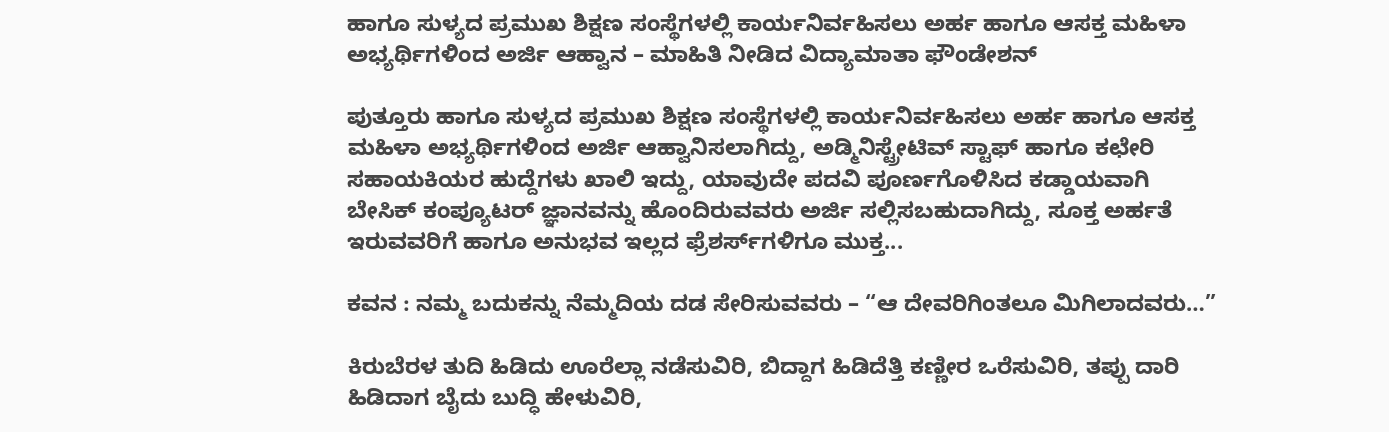ಹಾಗೂ ಸುಳ್ಯದ ಪ್ರಮುಖ ಶಿಕ್ಷಣ ಸಂಸ್ಥೆಗಳಲ್ಲಿ ಕಾರ್ಯನಿರ್ವಹಿಸಲು ಅರ್ಹ ಹಾಗೂ ಆಸಕ್ತ ಮಹಿಳಾ ಅಭ್ಯರ್ಥಿಗಳಿಂದ ಅರ್ಜಿ ಆಹ್ವಾನ – ಮಾಹಿತಿ ನೀಡಿದ ವಿದ್ಯಾಮಾತಾ ಫೌಂಡೇಶನ್

ಪುತ್ತೂರು ಹಾಗೂ ಸುಳ್ಯದ ಪ್ರಮುಖ ಶಿಕ್ಷಣ ಸಂಸ್ಥೆಗಳಲ್ಲಿ ಕಾರ್ಯನಿರ್ವಹಿಸಲು ಅರ್ಹ ಹಾಗೂ ಆಸಕ್ತ ಮಹಿಳಾ ಅಭ್ಯರ್ಥಿಗಳಿಂದ ಅರ್ಜಿ ಆಹ್ವಾನಿಸಲಾಗಿದ್ದು, ಅಡ್ಮಿನಿಸ್ಟ್ರೇಟಿವ್ ಸ್ಟಾಫ್ ಹಾಗೂ ಕಛೇರಿ ಸಹಾಯಕಿಯರ ಹುದ್ದೆಗಳು ಖಾಲಿ ಇದ್ದು, ಯಾವುದೇ ಪದವಿ ಪೂರ್ಣಗೊಳಿಸಿದ ಕಡ್ಡಾಯವಾಗಿ ಬೇಸಿಕ್ ಕಂಪ್ಯೂಟರ್ ಜ್ಞಾನವನ್ನು ಹೊಂದಿರುವವರು ಅರ್ಜಿ ಸಲ್ಲಿಸಬಹುದಾಗಿದ್ದು, ಸೂಕ್ತ ಅರ್ಹತೆ ಇರುವವರಿಗೆ ಹಾಗೂ ಅನುಭವ ಇಲ್ಲದ ಫ್ರೆಶರ್ಸ್‌ಗಳಿಗೂ ಮುಕ್ತ...

ಕವನ : ನಮ್ಮ ಬದುಕನ್ನು ನೆಮ್ಮದಿಯ ದಡ ಸೇರಿಸುವವರು – “ಆ ದೇವರಿಗಿಂತಲೂ ಮಿಗಿಲಾದವರು…”

ಕಿರುಬೆರಳ ತುದಿ ಹಿಡಿದು ಊರೆಲ್ಲಾ ನಡೆಸುವಿರಿ, ಬಿದ್ದಾಗ ಹಿಡಿದೆತ್ತಿ ಕಣ್ಣೀರ ಒರೆಸುವಿರಿ, ತಪ್ಪು ದಾರಿ ಹಿಡಿದಾಗ ಬೈದು ಬುದ್ಧಿ ಹೇಳುವಿರಿ,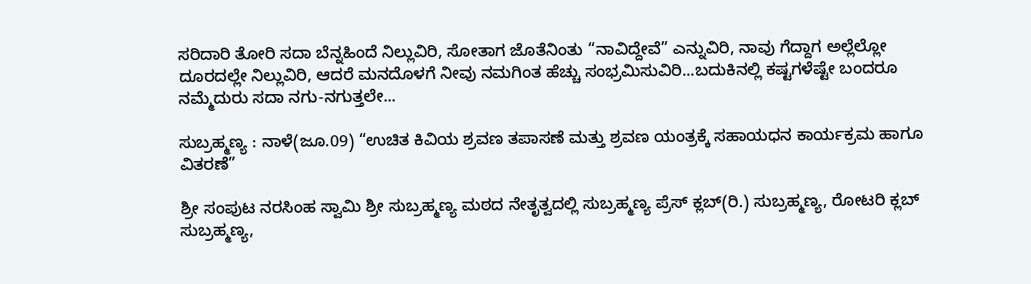ಸರಿದಾರಿ ತೋರಿ ಸದಾ ಬೆನ್ನಹಿಂದೆ ನಿಲ್ಲುವಿರಿ, ಸೋತಾಗ ಜೊತೆನಿಂತು “ನಾವಿದ್ದೇವೆ” ಎನ್ನುವಿರಿ, ನಾವು ಗೆದ್ದಾಗ ಅಲ್ಲೆಲ್ಲೋ ದೂರದಲ್ಲೇ ನಿಲ್ಲುವಿರಿ, ಆದರೆ ಮನದೊಳಗೆ ನೀವು ನಮಗಿಂತ ಹೆಚ್ಚು ಸಂಭ್ರಮಿಸುವಿರಿ...ಬದುಕಿನಲ್ಲಿ ಕಷ್ಟಗಳೆಷ್ಟೇ ಬಂದರೂ ನಮ್ಮೆದುರು ಸದಾ ನಗು-ನಗುತ್ತಲೇ...

ಸುಬ್ರಹ್ಮಣ್ಯ : ನಾಳೆ(ಜೂ.09) “ಉಚಿತ ಕಿವಿಯ ಶ್ರವಣ ತಪಾಸಣೆ ಮತ್ತು ಶ್ರವಣ ಯಂತ್ರಕ್ಕೆ ಸಹಾಯಧನ ಕಾರ್ಯಕ್ರಮ ಹಾಗೂ ವಿತರಣೆ”

ಶ್ರೀ ಸಂಪುಟ ನರಸಿಂಹ ಸ್ವಾಮಿ ಶ್ರೀ ಸುಬ್ರಹ್ಮಣ್ಯ ಮಠದ ನೇತೃತ್ವದಲ್ಲಿ ಸುಬ್ರಹ್ಮಣ್ಯ ಪ್ರೆಸ್ ಕ್ಲಬ್(ರಿ.) ಸುಬ್ರಹ್ಮಣ್ಯ, ರೋಟರಿ ಕ್ಲಬ್ ಸುಬ್ರಹ್ಮಣ್ಯ,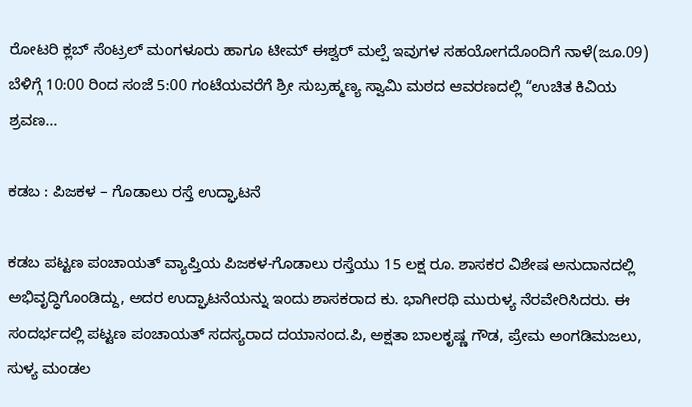ರೋಟರಿ ಕ್ಲಬ್ ಸೆಂಟ್ರಲ್ ಮಂಗಳೂರು ಹಾಗೂ ಟೀಮ್ ಈಶ್ವರ್ ಮಲ್ಪೆ ಇವುಗಳ ಸಹಯೋಗದೊಂದಿಗೆ ನಾಳೆ(ಜೂ.09) ಬೆಳಿಗ್ಗೆ 10:00 ರಿಂದ ಸಂಜೆ 5:00 ಗಂಟೆಯವರೆಗೆ ಶ್ರೀ ಸುಬ್ರಹ್ಮಣ್ಯ ಸ್ವಾಮಿ ಮಠದ ಆವರಣದಲ್ಲಿ “ಉಚಿತ ಕಿವಿಯ ಶ್ರವಣ...

ಕಡಬ : ಪಿಜಕಳ – ಗೊಡಾಲು ರಸ್ತೆ ಉದ್ಘಾಟನೆ

ಕಡಬ ಪಟ್ಟಣ ಪಂಚಾಯತ್ ವ್ಯಾಪ್ತಿಯ ಪಿಜಕಳ-ಗೊಡಾಲು ರಸ್ತೆಯು 15 ಲಕ್ಷ ರೂ. ಶಾಸಕರ ವಿಶೇಷ ಅನುದಾನದಲ್ಲಿ ಅಭಿವೃದ್ಧಿಗೊಂಡಿದ್ದು, ಅದರ ಉದ್ಘಾಟನೆಯನ್ನು ಇಂದು ಶಾಸಕರಾದ ಕು. ಭಾಗೀರಥಿ ಮುರುಳ್ಯ ನೆರವೇರಿಸಿದರು. ಈ ಸಂದರ್ಭದಲ್ಲಿ ಪಟ್ಟಣ ಪಂಚಾಯತ್ ಸದಸ್ಯರಾದ ದಯಾನಂದ.ಪಿ, ಅಕ್ಷತಾ ಬಾಲಕೃಷ್ಣ ಗೌಡ, ಪ್ರೇಮ ಅಂಗಡಿಮಜಲು, ಸುಳ್ಯ ಮಂಡಲ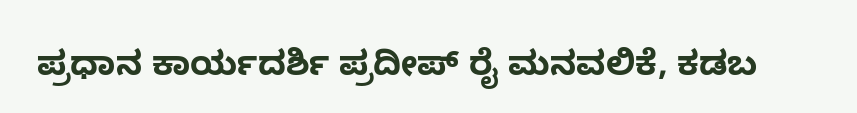ಪ್ರಧಾನ ಕಾರ್ಯದರ್ಶಿ ಪ್ರದೀಪ್ ರೈ ಮನವಲಿಕೆ, ಕಡಬ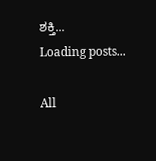ಶಕ್ತಿ...
Loading posts...

All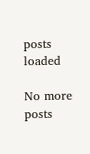posts loaded

No more posts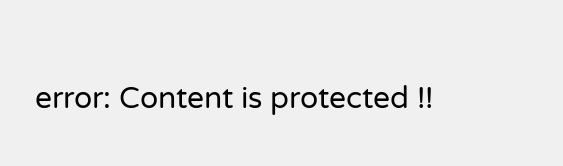error: Content is protected !!